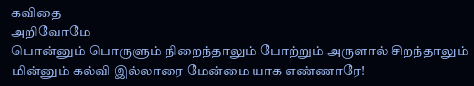கவிதை
அறிவோமே
பொன்னும் பொருளும் நிறைந்தாலும் போற்றும் அருளால் சிறந்தாலும் மின்னும் கல்வி இல்லாரை மேன்மை யாக எண்ணாரே!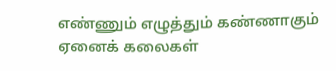எண்ணும் எழுத்தும் கண்ணாகும் ஏனைக் கலைகள்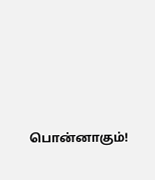பொன்னாகும்!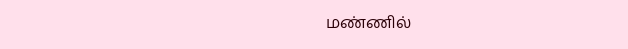மண்ணில்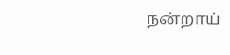நன்றாய்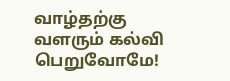வாழ்தற்கு வளரும் கல்வி பெறுவோமே!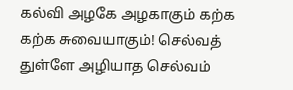கல்வி அழகே அழகாகும் கற்க கற்க சுவையாகும்! செல்வத் துள்ளே அழியாத செல்வம்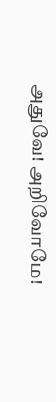அதுவே! அறிவோமே!